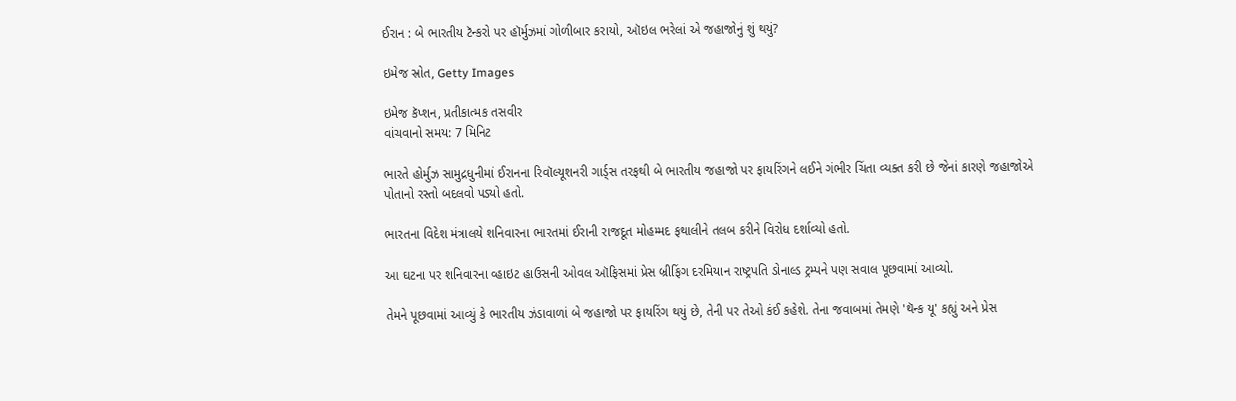ઈરાન : બે ભારતીય ટૅન્કરો પર હૉર્મુઝમાં ગોળીબાર કરાયો, ઑઇલ ભરેલાં એ જહાજોનું શું થયું?

ઇમેજ સ્રોત, Getty Images

ઇમેજ કૅપ્શન, પ્રતીકાત્મક તસવીર
વાંચવાનો સમય: 7 મિનિટ

ભારતે હોર્મુઝ સામુદ્રધુનીમાં ઈરાનના રિવૉલ્યૂશનરી ગાર્ડ્સ તરફથી બે ભારતીય જહાજો પર ફાયરિંગને લઈને ગંભીર ચિંતા વ્યક્ત કરી છે જેનાં કારણે જહાજોએ પોતાનો રસ્તો બદલવો પડ્યો હતો.

ભારતના વિદેશ મંત્રાલયે શનિવારના ભારતમાં ઈરાની રાજદૂત મોહમ્મદ ફથાલીને તલબ કરીને વિરોધ દર્શાવ્યો હતો.

આ ઘટના પર શનિવારના વ્હાઇટ હાઉસની ઓવલ ઑફિસમાં પ્રેસ બ્રીફિંગ દરમિયાન રાષ્ટ્રપતિ ડોનાલ્ડ ટ્રમ્પને પણ સવાલ પૂછવામાં આવ્યો.

તેમને પૂછવામાં આવ્યું કે ભારતીય ઝંડાવાળાં બે જહાજો પર ફાયરિંગ થયું છે, તેની પર તેઓ કંઈ કહેશે. તેના જવાબમાં તેમણે 'થૅન્ક યૂ' કહ્યું અને પ્રેસ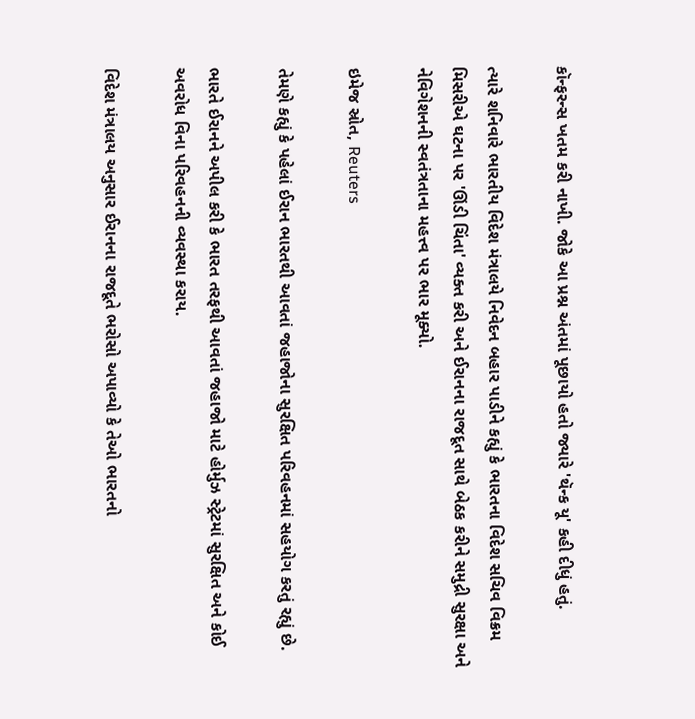કૉન્ફરન્સ ખતમ કરી નાખી. જોકે આ પ્રશ્ન અંતમાં પૂછાયો હતો જ્યારે 'થૅન્ક યૂ' કહી દીધું હતું.

ત્યારે શનિવારે ભારતીય વિદેશ મંત્રાલયે નિવેદન બહાર પાડીને કહ્યું કે ભારતના વિદેશ સચિવ વિક્રમ મિસરીએ ઘટના પર 'ઊંડી ચિંતા' વ્યક્ત કરી અને ઈરાનના રાજદૂત સાથે બેઠક કરીને સમુદ્રી સુરક્ષા અને નેવિગેશનની સ્વતંત્રતાના મહત્ત્વ પર ભાર મૂક્યો.

ઇમેજ સ્રોત, Reuters

તેમણે કહ્યું કે પહેલાં ઈરાન ભારતથી આવતાં જહાજોના સુરક્ષિત પરિવહનમાં સહયોગ કરતું રહ્યું છે.

ભારતે ઈરાનને અપીલ કરી કે ભારત તરફથી આવતાં જહાજો માટે હોર્મુઝ સ્ટ્રેટમાં સુરક્ષિત અને કોઈ અવરોધ વિના પરિવહનની વ્યવસ્થા કરાય.

વિદેશ મંત્રાલય અનુસાર ઈરાનના રાજદૂતે ભરોસો અપાવ્યો કે તેઓ ભારતનો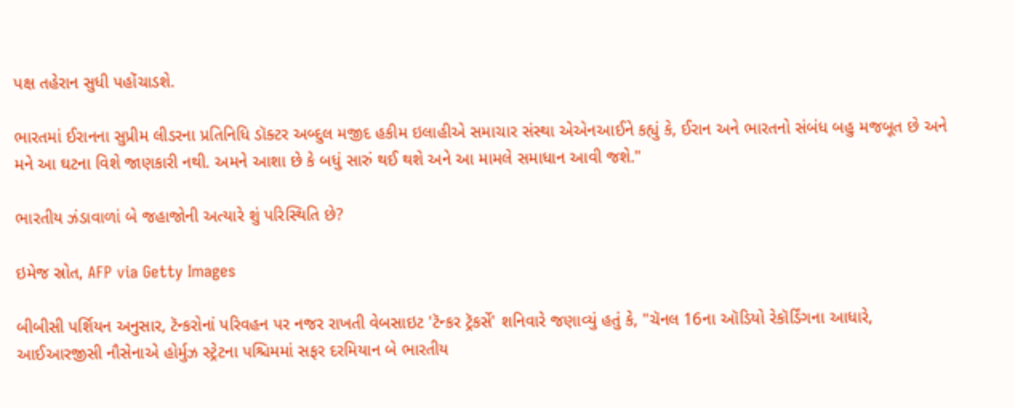પક્ષ તહેરાન સુધી પહોંચાડશે.

ભારતમાં ઈરાનના સુપ્રીમ લીડરના પ્રતિનિધિ ડૉક્ટર અબ્દુલ મજીદ હકીમ ઇલાહીએ સમાચાર સંસ્થા એએનઆઈને કહ્યું કે, ઈરાન અને ભારતનો સંબંધ બહુ મજબૂત છે અને મને આ ઘટના વિશે જાણકારી નથી. અમને આશા છે કે બધું સારું થઈ થશે અને આ મામલે સમાધાન આવી જશે."

ભારતીય ઝંડાવાળાં બે જહાજોની અત્યારે શું પરિસ્થિતિ છે?

ઇમેજ સ્રોત, AFP via Getty Images

બીબીસી પર્શિયન અનુસાર, ટૅન્કરોનાં પરિવહન પર નજર રાખતી વેબસાઇટ 'ટૅન્કર ટ્રૅકર્સે' શનિવારે જણાવ્યું હતું કે, "ચૅનલ 16ના ઑડિયો રેકૉર્ડિંગના આધારે, આઈઆરજીસી નૌસેનાએ હોર્મુઝ સ્ટ્રેટના પશ્ચિમમાં સફર દરમિયાન બે ભારતીય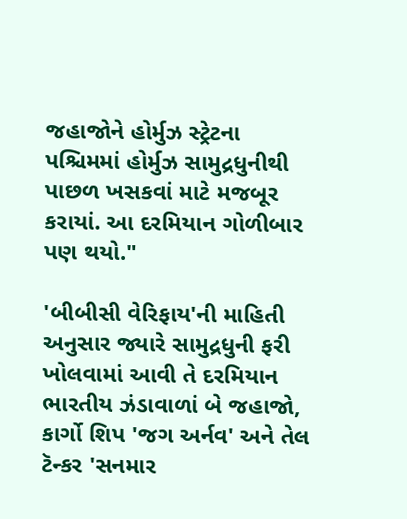જહાજોને હોર્મુઝ સ્ટ્રેટના પશ્ચિમમાં હોર્મુઝ સામુદ્રધુનીથી પાછળ ખસકવાં માટે મજબૂર કરાયાં. આ દરમિયાન ગોળીબાર પણ થયો."

'બીબીસી વેરિફાય'ની માહિતી અનુસાર જ્યારે સામુદ્રધુની ફરી ખોલવામાં આવી તે દરમિયાન ભારતીય ઝંડાવાળાં બે જહાજો, કાર્ગો શિપ 'જગ અર્નવ' અને તેલ ટૅન્કર 'સનમાર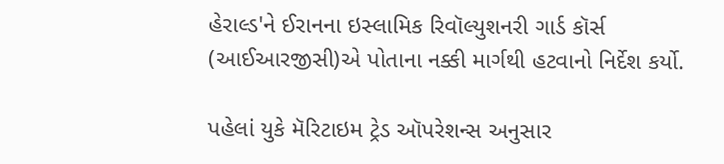હેરાલ્ડ'ને ઈરાનના ઇસ્લામિક રિવૉલ્યુશનરી ગાર્ડ કૉર્સ (આઈઆરજીસી)એ પોતાના નક્કી માર્ગથી હટવાનો નિર્દેશ કર્યો.

પહેલાં યુકે મૅરિટાઇમ ટ્રેડ ઑપરેશન્સ અનુસાર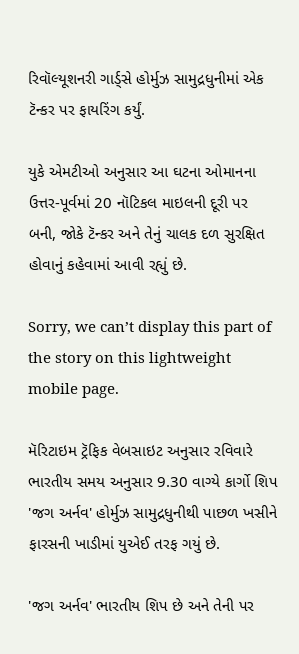રિવૉલ્યૂશનરી ગાર્ડ્સે હોર્મુઝ સામુદ્રધુનીમાં એક ટૅન્કર પર ફાયરિંગ કર્યું.

યુકે એમટીઓ અનુસાર આ ઘટના ઓમાનના ઉત્તર-પૂર્વમાં 20 નૉટિકલ માઇલની દૂરી પર બની, જોકે ટૅન્કર અને તેનું ચાલક દળ સુરક્ષિત હોવાનું કહેવામાં આવી રહ્યું છે.

Sorry, we can’t display this part of the story on this lightweight mobile page.

મૅરિટાઇમ ટ્રૅફિક વેબસાઇટ અનુસાર રવિવારે ભારતીય સમય અનુસાર 9.30 વાગ્યે કાર્ગો શિપ 'જગ અર્નવ' હોર્મુઝ સામુદ્રધુનીથી પાછળ ખસીને ફારસની ખાડીમાં યુએઈ તરફ ગયું છે.

'જગ અર્નવ' ભારતીય શિપ છે અને તેની પર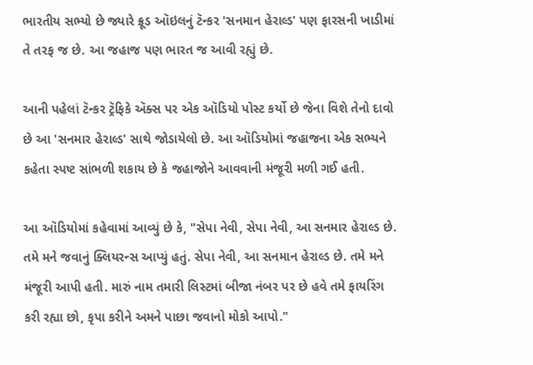ભારતીય સભ્યો છે જ્યારે ક્રૂડ ઑઇલનું ટૅન્કર 'સનમાન હેરાલ્ડ' પણ ફારસની ખાડીમાં તે તરફ જ છે. આ જહાજ પણ ભારત જ આવી રહ્યું છે.

આની પહેલાં ટૅન્કર ટ્રૅફિકે ઍક્સ પર એક ઑડિયો પોસ્ટ કર્યો છે જેના વિશે તેનો દાવો છે આ 'સનમાર હેરાલ્ડ' સાથે જોડાયેલો છે. આ ઑડિયોમાં જહાજના એક સભ્યને કહેતા સ્પષ્ટ સાંભળી શકાય છે કે જહાજોને આવવાની મંજૂરી મળી ગઈ હતી.

આ ઑડિયોમાં કહેવામાં આવ્યું છે કે, "સેપા નેવી, સેપા નેવી, આ સનમાર હેરાલ્ડ છે. તમે મને જવાનું ક્લિયરન્સ આપ્યું હતું. સેપા નેવી, આ સનમાન હેરાલ્ડ છે. તમે મને મંજૂરી આપી હતી. મારું નામ તમારી લિસ્ટમાં બીજા નંબર પર છે હવે તમે ફાયરિંગ કરી રહ્યા છો, કૃપા કરીને અમને પાછા જવાનો મોકો આપો."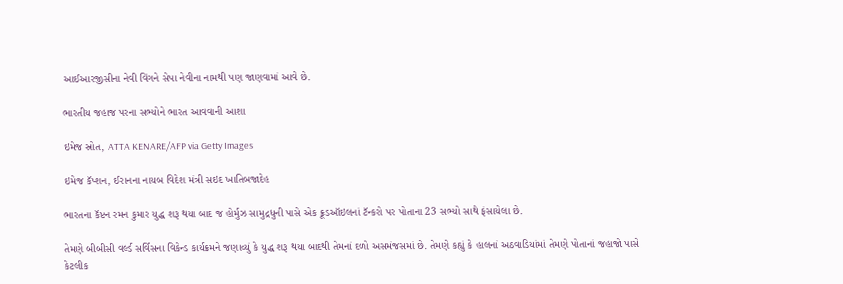આઈઆરજીસીના નેવી વિંગને સેપા નેવીના નામથી પણ જાણવામાં આવે છે.

ભારતીય જહાજ પરના સભ્યોને ભારત આવવાની આશા

ઇમેજ સ્રોત, ATTA KENARE/AFP via Getty Images

ઇમેજ કૅપ્શન, ઈરાનના નાયબ વિદેશ મંત્રી સઇદ ખાતિબજાદેહ

ભારતના કૅપ્ટન રમન કુમાર યુદ્ધ શરૂ થયા બાદ જ હોર્મુઝ સામુદ્રધુની પાસે એક ક્રૂડઑઇલનાં ટૅન્કરો પર પોતાના 23 સભ્યો સાથે ફંસાયેલા છે.

તેમણે બીબીસી વર્લ્ડ સર્વિસના વિકેન્ડ કાર્યક્રમને જણાવ્યું કે યુદ્ધ શરૂ થયા બાદથી તેમનાં દળો અસમંજસમાં છે. તેમણે કહ્યું કે હાલનાં અઠવાડિયાંમાં તેમણે પોતાનાં જહાજો પાસે કેટલીક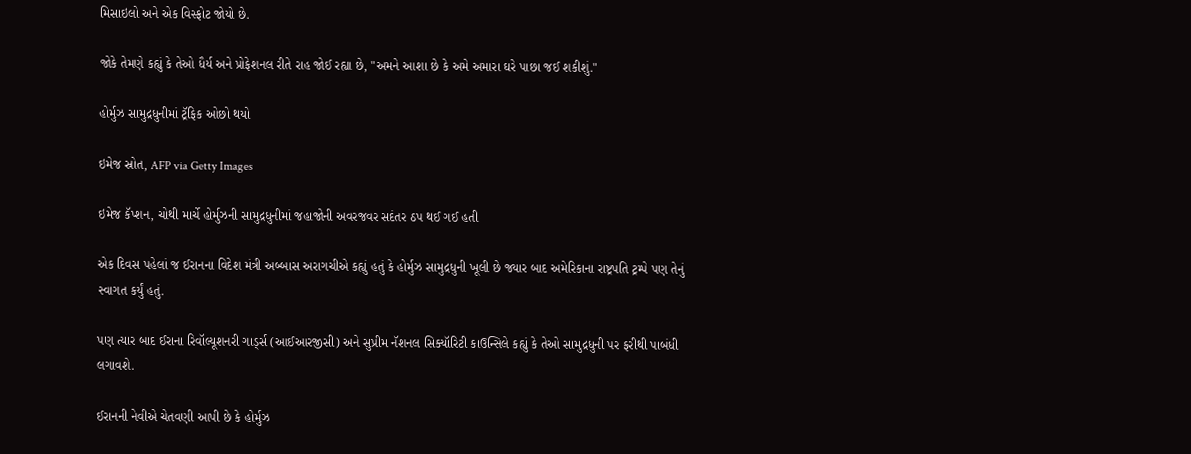મિસાઇલો અને એક વિસ્ફોટ જોયો છે.

જોકે તેમણે કહ્યું કે તેઓ ધૈર્ય અને પ્રોફેશનલ રીતે રાહ જોઈ રહ્યા છે, "અમને આશા છે કે અમે અમારા ઘરે પાછા જઈ શકીશું."

હોર્મુઝ સામુદ્રધુનીમાં ટ્રૅફિક ઓછો થયો

ઇમેજ સ્રોત, AFP via Getty Images

ઇમેજ કૅપ્શન, ચોથી માર્ચે હોર્મુઝની સામુદ્રધુનીમાં જહાજોની અવરજવર સદંતર ઠપ થઈ ગઈ હતી

એક દિવસ પહેલાં જ ઈરાનના વિદેશ મંત્રી અબ્બાસ અરાગચીએ કહ્યું હતું કે હોર્મુઝ સામુદ્રધુની ખૂલી છે જ્યાર બાદ અમેરિકાના રાષ્ટ્રપતિ ટ્રમ્પે પણ તેનું સ્વાગત કર્યું હતું.

પણ ત્યાર બાદ ઈરાના રિવૉલ્યૂશનરી ગાર્ડ્સ (આઈઆરજીસી) અને સુપ્રીમ નૅશનલ સિક્યૉરિટી કાઉન્સિલે કહ્યું કે તેઓ સામુદ્રધુની પર ફરીથી પાબંધી લગાવશે.

ઈરાનની નેવીએ ચેતવણી આપી છે કે હોર્મુઝ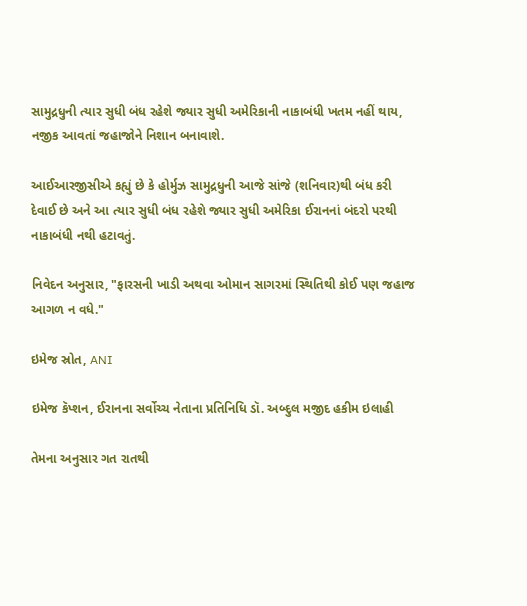સામુદ્રધુની ત્યાર સુધી બંધ રહેશે જ્યાર સુધી અમેરિકાની નાકાબંધી ખતમ નહીં થાય, નજીક આવતાં જહાજોને નિશાન બનાવાશે.

આઈઆરજીસીએ કહ્યું છે કે હોર્મુઝ સામુદ્રધુની આજે સાંજે (શનિવાર)થી બંધ કરી દેવાઈ છે અને આ ત્યાર સુધી બંધ રહેશે જ્યાર સુધી અમેરિકા ઈરાનનાં બંદરો પરથી નાકાબંધી નથી હટાવતું.

નિવેદન અનુસાર, "ફારસની ખાડી અથવા ઓમાન સાગરમાં સ્થિતિથી કોઈ પણ જહાજ આગળ ન વધે."

ઇમેજ સ્રોત, ANI

ઇમેજ કૅપ્શન, ઈરાનના સર્વોચ્ચ નેતાના પ્રતિનિધિ ડૉ. અબ્દુલ મજીદ હકીમ ઇલાહી

તેમના અનુસાર ગત રાતથી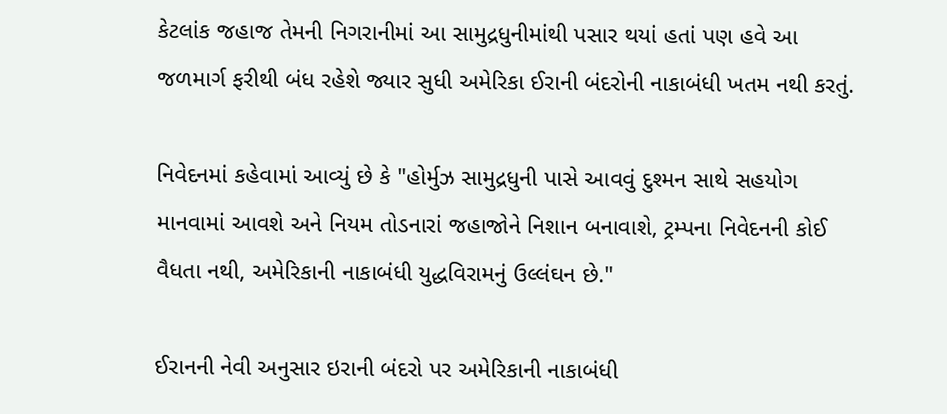કેટલાંક જહાજ તેમની નિગરાનીમાં આ સામુદ્રધુનીમાંથી પસાર થયાં હતાં પણ હવે આ જળમાર્ગ ફરીથી બંધ રહેશે જ્યાર સુધી અમેરિકા ઈરાની બંદરોની નાકાબંધી ખતમ નથી કરતું.

નિવેદનમાં કહેવામાં આવ્યું છે કે "હોર્મુઝ સામુદ્રધુની પાસે આવવું દુશ્મન સાથે સહયોગ માનવામાં આવશે અને નિયમ તોડનારાં જહાજોને નિશાન બનાવાશે, ટ્રમ્પના નિવેદનની કોઈ વૈધતા નથી, અમેરિકાની નાકાબંધી યુદ્ધવિરામનું ઉલ્લંઘન છે."

ઈરાનની નેવી અનુસાર ઇરાની બંદરો પર અમેરિકાની નાકાબંધી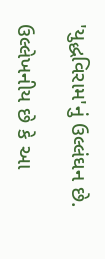'યુદ્ધવિરામ'નું ઉલ્લંઘન છે.

ઉલ્લેખનીય છે કે આ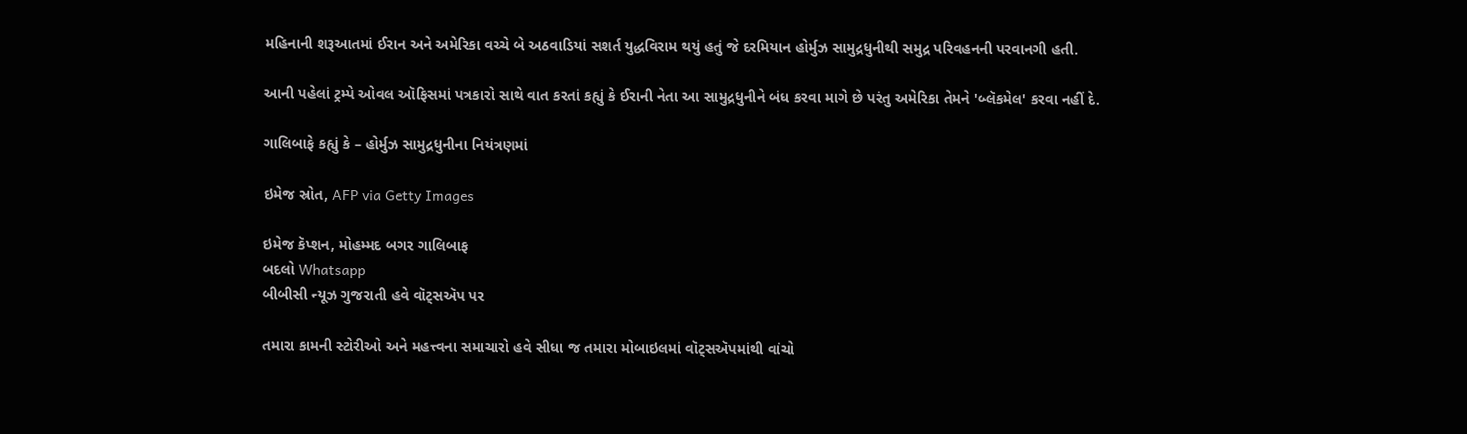મહિનાની શરૂઆતમાં ઈરાન અને અમેરિકા વચ્ચે બે અઠવાડિયાં સશર્ત યુદ્ધવિરામ થયું હતું જે દરમિયાન હોર્મુઝ સામુદ્રધુનીથી સમુદ્ર પરિવહનની પરવાનગી હતી.

આની પહેલાં ટ્રમ્પે ઓવલ ઑફિસમાં પત્રકારો સાથે વાત કરતાં કહ્યું કે ઈરાની નેતા આ સામુદ્રધુનીને બંધ કરવા માગે છે પરંતુ અમેરિકા તેમને 'બ્લૅકમેલ' કરવા નહીં દે.

ગાલિબાફે કહ્યું કે – હોર્મુઝ સામુદ્રધુનીના નિયંત્રણમાં

ઇમેજ સ્રોત, AFP via Getty Images

ઇમેજ કૅપ્શન, મોહમ્મદ બગર ગાલિબાફ
બદલો Whatsapp
બીબીસી ન્યૂઝ ગુજરાતી હવે વૉટ્સઍપ પર

તમારા કામની સ્ટોરીઓ અને મહત્ત્વના સમાચારો હવે સીધા જ તમારા મોબાઇલમાં વૉટ્સઍપમાંથી વાંચો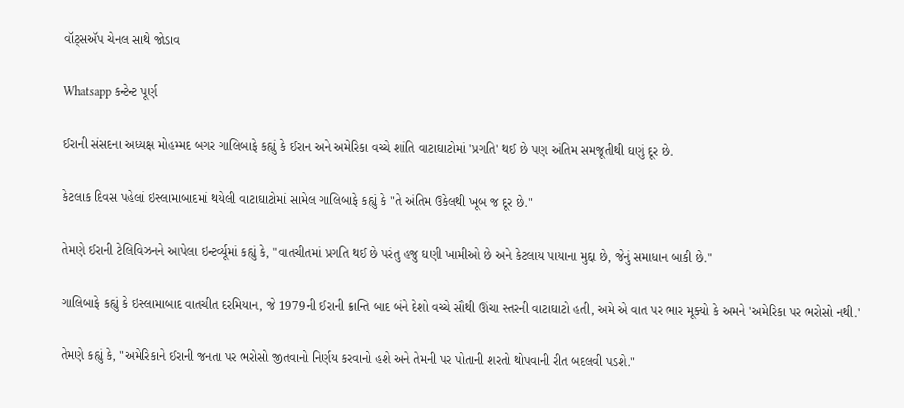વૉટ્સઍપ ચેનલ સાથે જોડાવ

Whatsapp કન્ટેન્ટ પૂર્ણ

ઈરાની સંસદના અધ્યક્ષ મોહમ્મદ બગર ગાલિબાફે કહ્યું કે ઈરાન અને અમેરિકા વચ્ચે શાંતિ વાટાઘાટોમાં 'પ્રગતિ' થઈ છે પણ અંતિમ સમજૂતીથી ઘણું દૂર છે.

કેટલાક દિવસ પહેલાં ઇસ્લામાબાદમાં થયેલી વાટાઘાટોમાં સામેલ ગાલિબાફે કહ્યું કે "તે અંતિમ ઉકેલથી ખૂબ જ દૂર છે."

તેમણે ઈરાની ટેલિવિઝનને આપેલા ઇન્ટર્વ્યૂમાં કહ્યું કે, "વાતચીતમાં પ્રગતિ થઈ છે પરંતુ હજુ ઘણી ખામીઓ છે અને કેટલાય પાયાના મુદ્દા છે, જેનું સમાધાન બાકી છે."

ગાલિબાફે કહ્યું કે ઇસ્લામાબાદ વાતચીત દરમિયાન, જે 1979ની ઈરાની ક્રાન્તિ બાદ બંને દેશો વચ્ચે સૌથી ઊંચા સ્તરની વાટાઘાટો હતી, અમે એ વાત પર ભાર મૂક્યો કે અમને 'અમેરિકા પર ભરોસો નથી.'

તેમણે કહ્યું કે, "અમેરિકાને ઈરાની જનતા પર ભરોસો જીતવાનો નિર્ણય કરવાનો હશે અને તેમની પર પોતાની શરતો થોપવાની રીત બદલવી પડશે."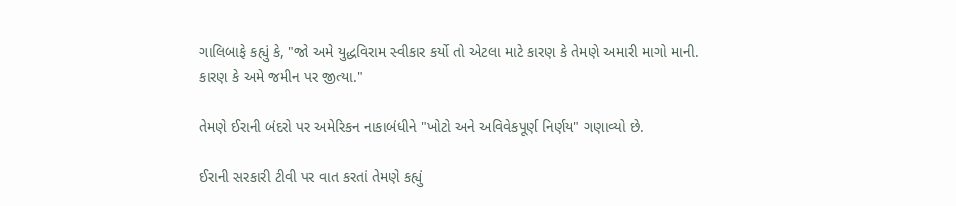ગાલિબાફે કહ્યું કે, "જો અમે યુદ્ધવિરામ સ્વીકાર કર્યો તો એટલા માટે કારણ કે તેમણે અમારી માગો માની. કારણ કે અમે જમીન પર જીત્યા."

તેમણે ઈરાની બંદરો પર અમેરિકન નાકાબંધીને "ખોટો અને અવિવેકપૂર્ણ નિર્ણય" ગણાવ્યો છે.

ઈરાની સરકારી ટીવી પર વાત કરતાં તેમણે કહ્યું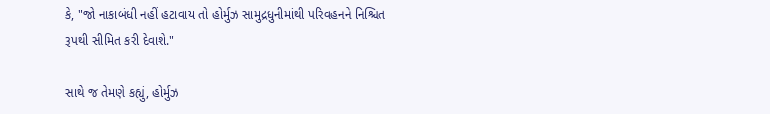કે, "જો નાકાબંધી નહીં હટાવાય તો હોર્મુઝ સામુદ્રધુનીમાંથી પરિવહનને નિશ્ચિત રૂપથી સીમિત કરી દેવાશે."

સાથે જ તેમણે કહ્યું, હોર્મુઝ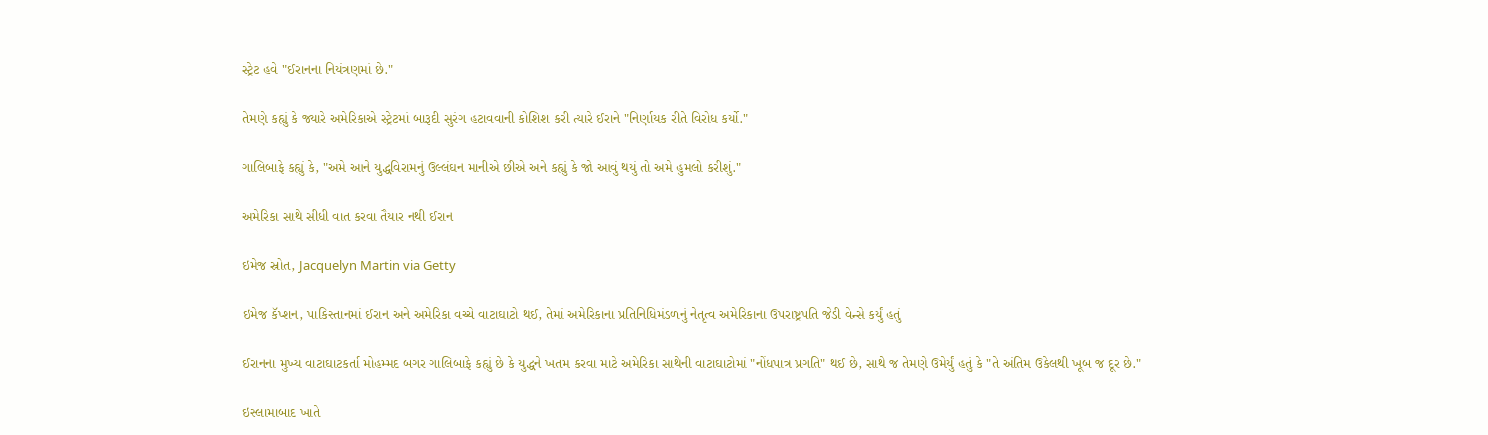સ્ટ્રેટ હવે "ઈરાનના નિયંત્રણમાં છે."

તેમણે કહ્યું કે જ્યારે અમેરિકાએ સ્ટ્રેટમાં બારૂદી સુરંગ હટાવવાની કોશિશ કરી ત્યારે ઈરાને "નિર્ણાયક રીતે વિરોધ કર્યો."

ગાલિબાફે કહ્યું કે, "અમે આને યુદ્ધવિરામનું ઉલ્લંઘન માનીએ છીએ અને કહ્યું કે જો આવું થયું તો અમે હુમલો કરીશું."

અમેરિકા સાથે સીધી વાત કરવા તૈયાર નથી ઈરાન

ઇમેજ સ્રોત, Jacquelyn Martin via Getty

ઇમેજ કૅપ્શન, પાકિસ્તાનમાં ઈરાન અને અમેરિકા વચ્ચે વાટાઘાટો થઈ, તેમાં અમેરિકાના પ્રતિનિધિમંડળનું નેતૃત્વ અમેરિકાના ઉપરાષ્ટ્રપતિ જેડી વેન્સે કર્યું હતું

ઈરાનના મુખ્ય વાટાઘાટકર્તા મોહમ્મદ બગર ગાલિબાફે કહ્યું છે કે યુદ્ધને ખતમ કરવા માટે અમેરિકા સાથેની વાટાઘાટોમાં "નોંધપાત્ર પ્રગતિ" થઈ છે, સાથે જ તેમણે ઉમેર્યું હતું કે "તે અંતિમ ઉકેલથી ખૂબ જ દૂર છે."

ઇસ્લામાબાદ ખાતે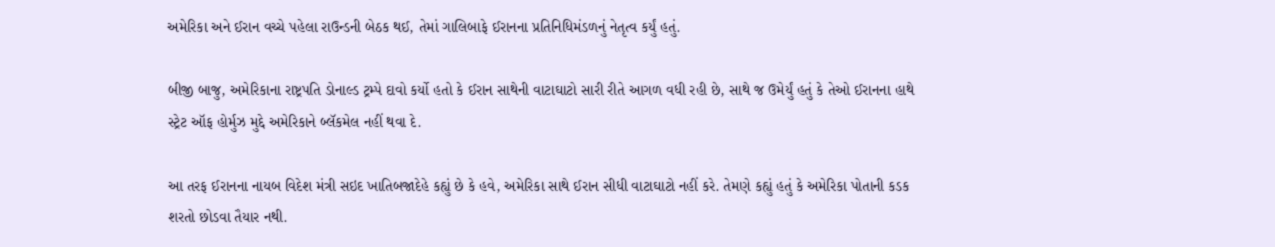અમેરિકા અને ઈરાન વચ્ચે પહેલા રાઉન્ડની બેઠક થઈ, તેમાં ગાલિબાફે ઈરાનના પ્રતિનિધિમંડળનું નેતૃત્વ કર્યું હતું.

બીજી બાજુ, અમેરિકાના રાષ્ટ્રપતિ ડોનાલ્ડ ટ્રમ્પે દાવો કર્યો હતો કે ઈરાન સાથેની વાટાઘાટો સારી રીતે આગળ વધી રહી છે, સાથે જ ઉમેર્યું હતું કે તેઓ ઈરાનના હાથે સ્ટ્રેટ ઑફ હોર્મુઝ મુદ્દે અમેરિકાને બ્લૅકમેલ નહીં થવા દે.

આ તરફ ઈરાનના નાયબ વિદેશ મંત્રી સઇદ ખાતિબજાદેહે કહ્યું છે કે હવે, અમેરિકા સાથે ઈરાન સીધી વાટાઘાટો નહીં કરે. તેમણે કહ્યું હતું કે અમેરિકા પોતાની કડક શરતો છોડવા તૈયાર નથી.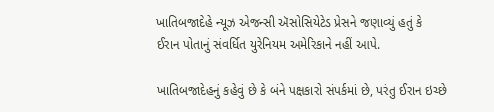ખાતિબજાદેહે ન્યૂઝ એજન્સી ઍસોસિયેટેડ પ્રેસને જણાવ્યું હતું કે ઈરાન પોતાનું સંવર્ધિત યુરેનિયમ અમેરિકાને નહીં આપે.

ખાતિબજાદેહનું કહેવું છે કે બંને પક્ષકારો સંપર્કમાં છે, પરંતુ ઈરાન ઇચ્છે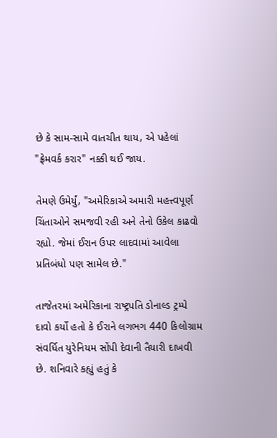છે કે સામ-સામે વાતચીત થાય, એ પહેલાં "ફ્રેમવર્ક કરાર" નક્કી થઈ જાય.

તેમણે ઉમેર્યું, "અમેરિકાએ અમારી મહત્ત્વપૂર્ણ ચિંતાઓને સમજવી રહી અને તેનો ઉકેલ કાઢવો રહ્યો. જેમાં ઈરાન ઉપર લાદવામાં આવેલા પ્રતિબંધો પણ સામેલ છે."

તાજેતરમાં અમેરિકાના રાષ્ટ્રપતિ ડોનાલ્ડ ટ્રમ્પે દાવો કર્યો હતો કે ઈરાને લગભગ 440 કિલોગ્રામ સંવર્ધિત યુરેનિયમ સોંપી દેવાની તૈયારી દાખવી છે. શનિવારે કહ્યું હતું કે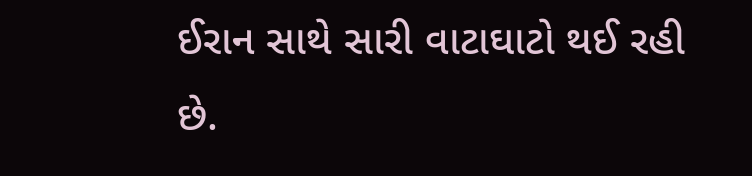ઈરાન સાથે સારી વાટાઘાટો થઈ રહી છે.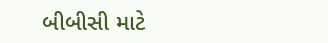બીબીસી માટે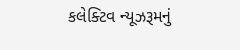કલેક્ટિવ ન્યૂઝરૂમનું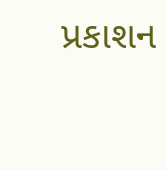પ્રકાશન